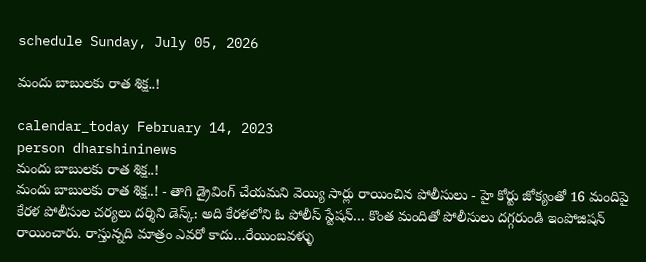schedule Sunday, July 05, 2026

మందు బాబులకు రాత శిక్ష..!

calendar_today February 14, 2023
person dharshininews
మందు బాబులకు రాత శిక్ష..!
మందు బాబులకు రాత శిక్ష..! - తాగి డ్రైవింగ్ చేయమని వెయ్యి సార్లు రాయించిన పోలీసులు - హై కోర్టు జోక్యంతో 16 మందిపై కేరళ పోలీసుల చర్యలు దర్శిని డెస్క్‌: అది కేరళలోని ఓ పోలీస్‌ స్టేషన్‌… కొంత మందితో పోలీసులు దగ్గరుండి ఇంపోజిషన్‌ రాయించారు. రాస్తున్నది మాత్రం ఎవరో కాదు…రేయింబవళ్ళు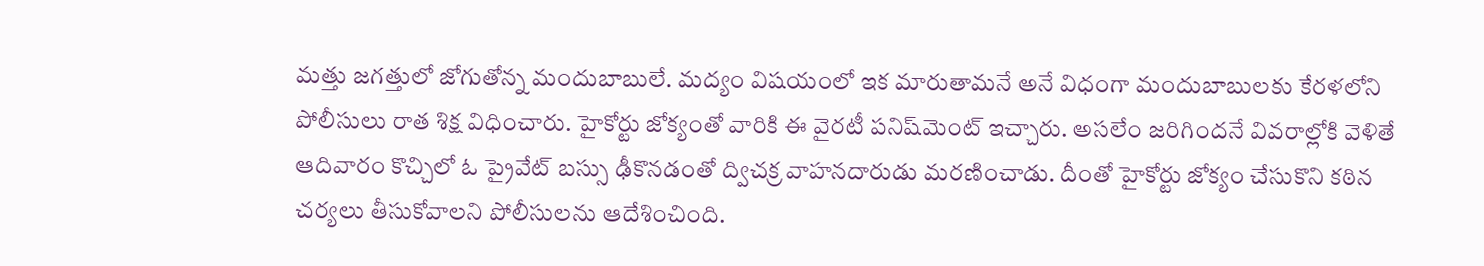మత్తు జగత్తులో జోగుతోన్న మందుబాబులే. మద్యం విషయంలో ఇక మారుతామనే అనే విధంగా మందుబాబులకు కేరళలోని పోలీసులు రాత శిక్ష విధించారు. హైకోర్టు జోక్యంతో వారికి ఈ వైరటీ పనిష్‌మెంట్ ఇచ్చారు. అసలేం జరిగిందనే వివరాల్లోకి వెళితే ఆదివారం కొచ్చిలో ఓ ప్రైవేట్‌ బస్సు ఢీకొనడంతో ద్విచక్ర వాహనదారుడు మరణించాడు. దీంతో హైకోర్టు జోక్యం చేసుకొని కఠిన చర్యలు తీసుకోవాలని పోలీసులను ఆదేశించింది.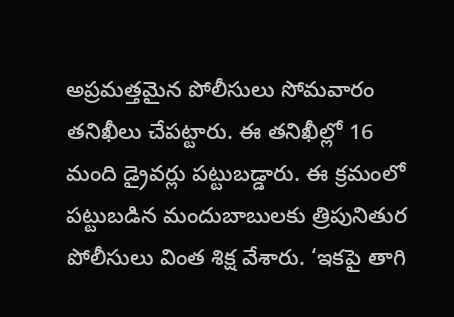అప్రమత్తమైన పోలీసులు సోమవారం తనిఖీలు చేపట్టారు. ఈ తనిఖీల్లో 16 మంది డ్రైవర్లు పట్టుబడ్డారు. ఈ క్రమంలో పట్టుబడిన మందుబాబులకు త్రిపునితుర పోలీసులు వింత శిక్ష వేశారు. ‘ఇకపై తాగి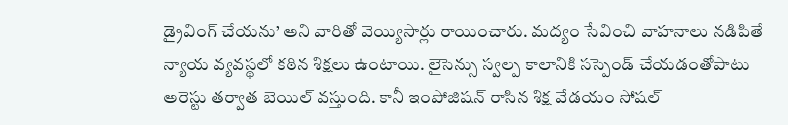డ్రైవింగ్‌ చేయను’ అని వారితో వెయ్యిసార్లు రాయించారు. మద్యం సేవించి వాహనాలు నడిపితే న్యాయ వ్యవస్థలో కఠిన శిక్షలు ఉంటాయి. లైసెన్సు స్వల్ప కాలానికి సస్పెండ్ చేయడంతోపాటు అరెస్టు తర్వాత బెయిల్ వస్తుంది. కానీ ఇంపోజిషన్ రాసిన శిక్ష వేడయం సోషల్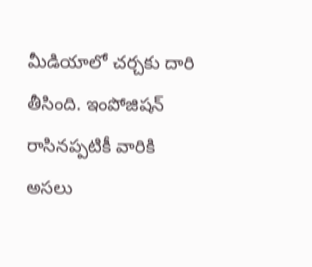మీడియాలో చర్చకు దారి తీసింది. ఇంపోజిషన్‌ రాసినప్పటికీ వారికి అసలు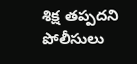శిక్ష తప్పదని పోలీసులు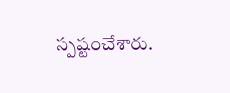స్పష్టంచేశారు.